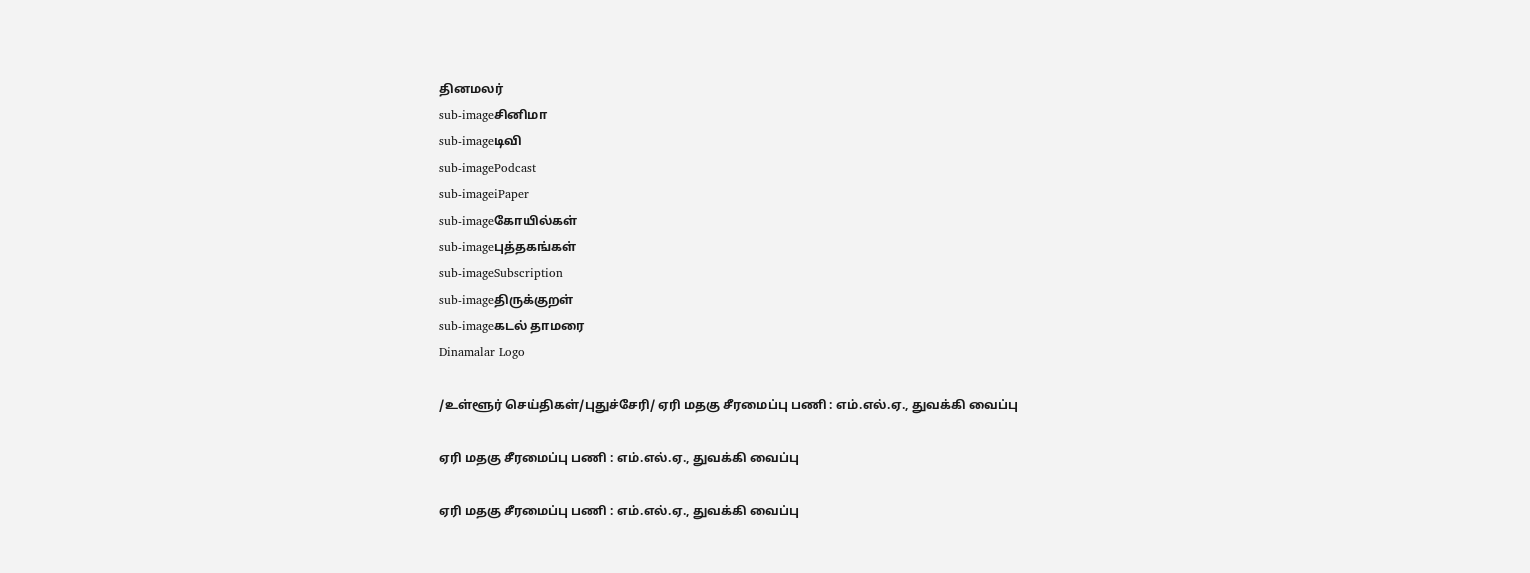தினமலர்
sub-imageசினிமா
sub-imageடிவி
sub-imagePodcast
sub-imageiPaper
sub-imageகோயில்கள்
sub-imageபுத்தகங்கள்
sub-imageSubscription
sub-imageதிருக்குறள்
sub-imageகடல் தாமரை
Dinamalar Logo

/உள்ளூர் செய்திகள்/புதுச்சேரி/ ஏரி மதகு சீரமைப்பு பணி : எம்.எல்.ஏ., துவக்கி வைப்பு

ஏரி மதகு சீரமைப்பு பணி : எம்.எல்.ஏ., துவக்கி வைப்பு

ஏரி மதகு சீரமைப்பு பணி : எம்.எல்.ஏ., துவக்கி வைப்பு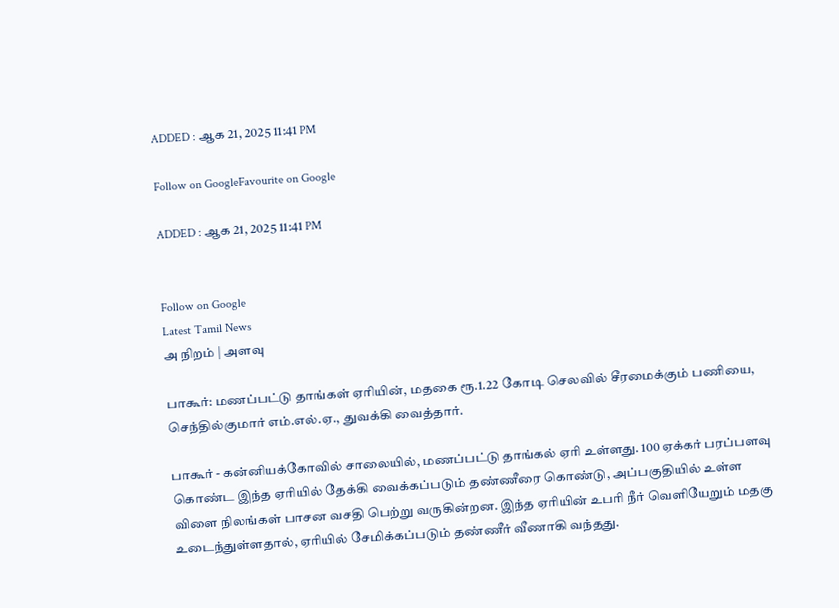ADDED : ஆக 21, 2025 11:41 PM

Follow on GoogleFavourite on Google

ADDED : ஆக 21, 2025 11:41 PM


Follow on Google
Latest Tamil News
அ நிறம் | அளவு

பாகூர்: மணப்பட்டு தாங்கள் ஏரியின், மதகை ரூ.1.22 கோடி செலவில் சீரமைக்கும் பணியை, செந்தில்குமார் எம்.எல்.ஏ., துவக்கி வைத்தார்.

பாகூர் - கன்னியக்கோவில் சாலையில், மணப்பட்டு தாங்கல் ஏரி உள்ளது. 100 ஏக்கர் பரப்பளவு கொண்ட இந்த ஏரியில் தேக்கி வைக்கப்படும் தண்ணீரை கொண்டு, அப்பகுதியில் உள்ள விளை நிலங்கள் பாசன வசதி பெற்று வருகின்றன. இந்த ஏரியின் உபரி நீர் வெளியேறும் மதகு உடைந்துள்ளதால், ஏரியில் சேமிக்கப்படும் தண்ணீர் வீணாகி வந்தது.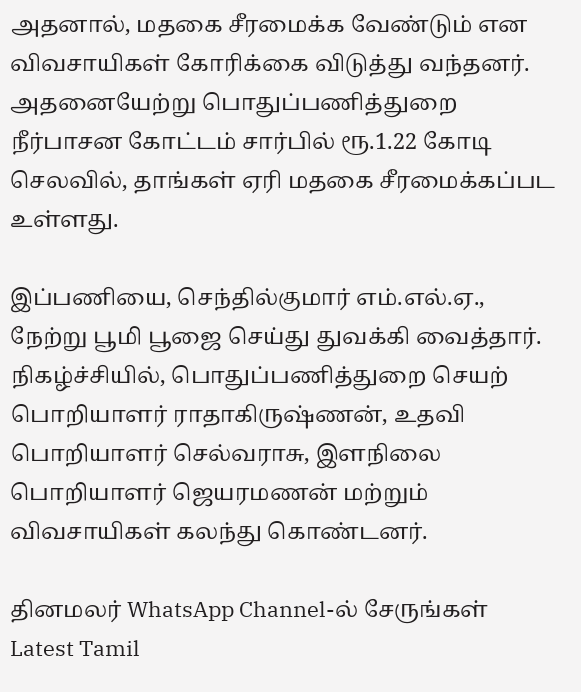அதனால், மதகை சீரமைக்க வேண்டும் என விவசாயிகள் கோரிக்கை விடுத்து வந்தனர். அதனையேற்று பொதுப்பணித்துறை நீர்பாசன கோட்டம் சார்பில் ரூ.1.22 கோடி செலவில், தாங்கள் ஏரி மதகை சீரமைக்கப்பட உள்ளது.

இப்பணியை, செந்தில்குமார் எம்.எல்.ஏ., நேற்று பூமி பூஜை செய்து துவக்கி வைத்தார். நிகழ்ச்சியில், பொதுப்பணித்துறை செயற் பொறியாளர் ராதாகிருஷ்ணன், உதவி பொறியாளர் செல்வராசு, இளநிலை பொறியாளர் ஜெயரமணன் மற்றும் விவசாயிகள் கலந்து கொண்டனர்.

தினமலர் WhatsApp Channel-ல் சேருங்கள்
Latest Tamil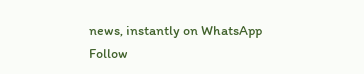news, instantly on WhatsApp
Follow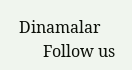Dinamalar
      Follow us